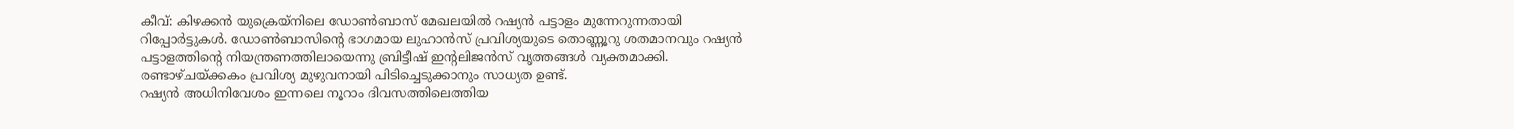കീവ്: കിഴക്കൻ യുക്രെയ്നിലെ ഡോൺബാസ് മേഖലയിൽ റഷ്യൻ പട്ടാളം മുന്നേറുന്നതായി റിപ്പോർട്ടുകൾ. ഡോൺബാസിന്റെ ഭാഗമായ ലുഹാൻസ് പ്രവിശ്യയുടെ തൊണ്ണൂറു ശതമാനവും റഷ്യൻ പട്ടാളത്തിന്റെ നിയന്ത്രണത്തിലായെന്നു ബ്രിട്ടീഷ് ഇന്റലിജൻസ് വൃത്തങ്ങൾ വ്യക്തമാക്കി. രണ്ടാഴ്ചയ്ക്കകം പ്രവിശ്യ മുഴുവനായി പിടിച്ചെടുക്കാനും സാധ്യത ഉണ്ട്.
റഷ്യൻ അധിനിവേശം ഇന്നലെ നൂറാം ദിവസത്തിലെത്തിയ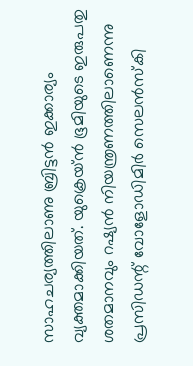സാഹചര്യത്തിലാണു ബ്രിട്ടൻ ഇക്കാര്യം വ്യക്തമാക്കിയത്. യുക്രെയ്ൻ ഭൂമിയുടെ ഇരുപതു ശതമാനവും റഷ്യൻ നിയന്ത്രണത്തിലാണെന്നു പ്രസിഡന്റ് വോളോഡിമിർ സെലൻസ്കി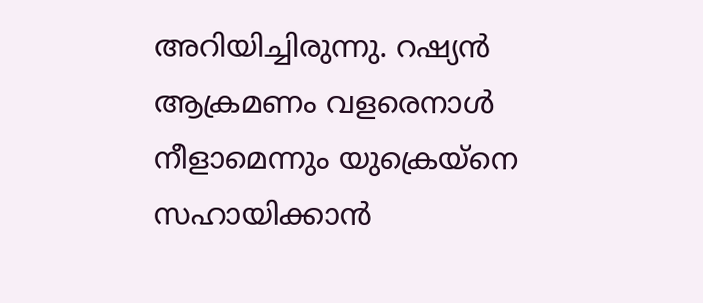അറിയിച്ചിരുന്നു. റഷ്യൻ ആക്രമണം വളരെനാൾ നീളാമെന്നും യുക്രെയ്നെ സഹായിക്കാൻ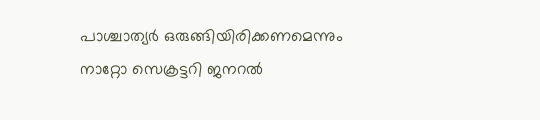പാശ്ചാത്യർ ഒരുങ്ങിയിരിക്കണമെന്നും നാറ്റോ സെക്രട്ടറി ജനറൽ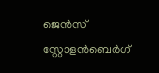ജെൻസ് സ്റ്റോളൻബെർഗ്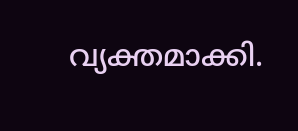വ്യക്തമാക്കി.